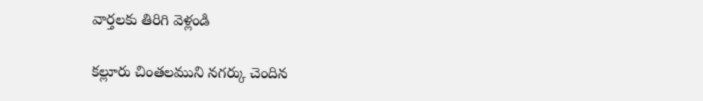వార్తలకు తిరిగి వెళ్లండి

కల్లూరు చింతలముని నగర్కు చెందిన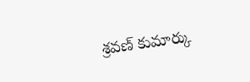శ్రవణ్ కుమార్కు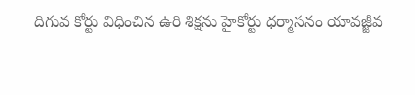దిగువ కోర్టు విధించిన ఉరి శిక్షను హైకోర్టు ధర్మాసనం యావజ్జీవ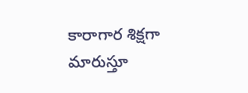కారాగార శిక్షగా మారుస్తూ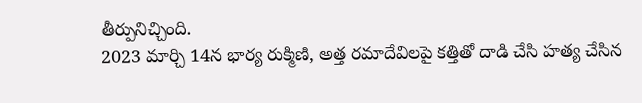తీర్పునిచ్చింది.
2023 మార్చి 14న భార్య రుక్మిణి, అత్త రమాదేవిలపై కత్తితో దాడి చేసి హత్య చేసిన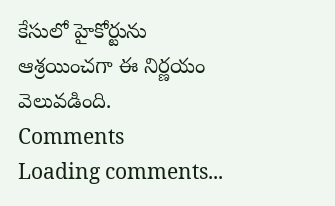కేసులో హైకోర్టును ఆశ్రయించగా ఈ నిర్ణయం వెలువడింది.
Comments
Loading comments...